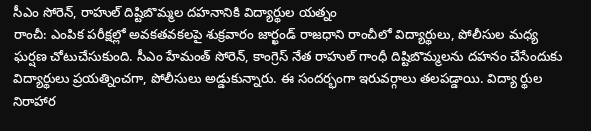సీఎం సోరెన్, రాహుల్ దిష్టిబొమ్మల దహనానికి విద్యార్థుల యత్నం
రాంచీ: ఎంపిక పరీక్షల్లో అవకతవకలపై శుక్రవారం జార్ఖండ్ రాజధాని రాంచీలో విద్యార్థులు, పోలీసుల మధ్య ఘర్షణ చోటుచేసుకుంది. సీఎం హేమంత్ సోరెన్, కాంగ్రెస్ నేత రాహుల్ గాంధీ దిష్టిబొమ్మలను దహనం చేసేందుకు విద్యార్థులు ప్రయత్నించగా, పోలీసులు అడ్డుకున్నారు. ఈ సందర్భంగా ఇరువర్గాలు తలపడ్డాయి. విద్యా ర్థుల నిరాహార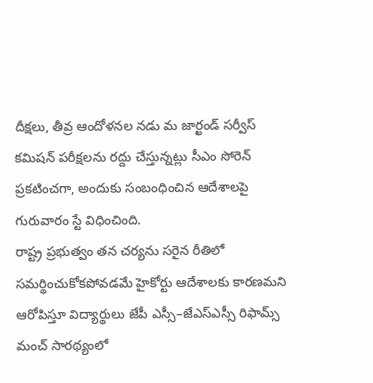దీక్షలు, తీవ్ర ఆందోళనల నడు మ జార్ఖండ్ సర్వీస్ కమిషన్ పరీక్షలను రద్దు చేస్తున్నట్లు సీఎం సోరెన్ ప్రకటించగా, అందుకు సంబంధించిన ఆదేశాలపై గురువారం స్టే విధించింది.
రాష్ట్ర ప్రభుత్వం తన చర్యను సరైన రీతిలో సమర్థించుకోకపోవడమే హైకోర్టు ఆదేశాలకు కారణమని ఆరోపిస్తూ విద్యార్థులు జేపీ ఎస్సీ–జేఎస్ఎస్సీ రిఫామ్స్ మంచ్ సారథ్యంలో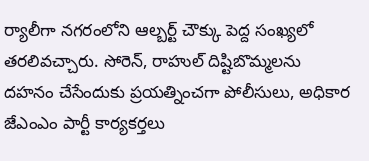ర్యాలీగా నగరంలోని ఆల్బర్ట్ చౌక్కు పెద్ద సంఖ్యలో తరలివచ్చారు. సోరెన్, రాహుల్ దిష్టిబొమ్మలను దహనం చేసేందుకు ప్రయత్నించగా పోలీసులు, అధికార జేఎంఎం పార్టీ కార్యకర్తలు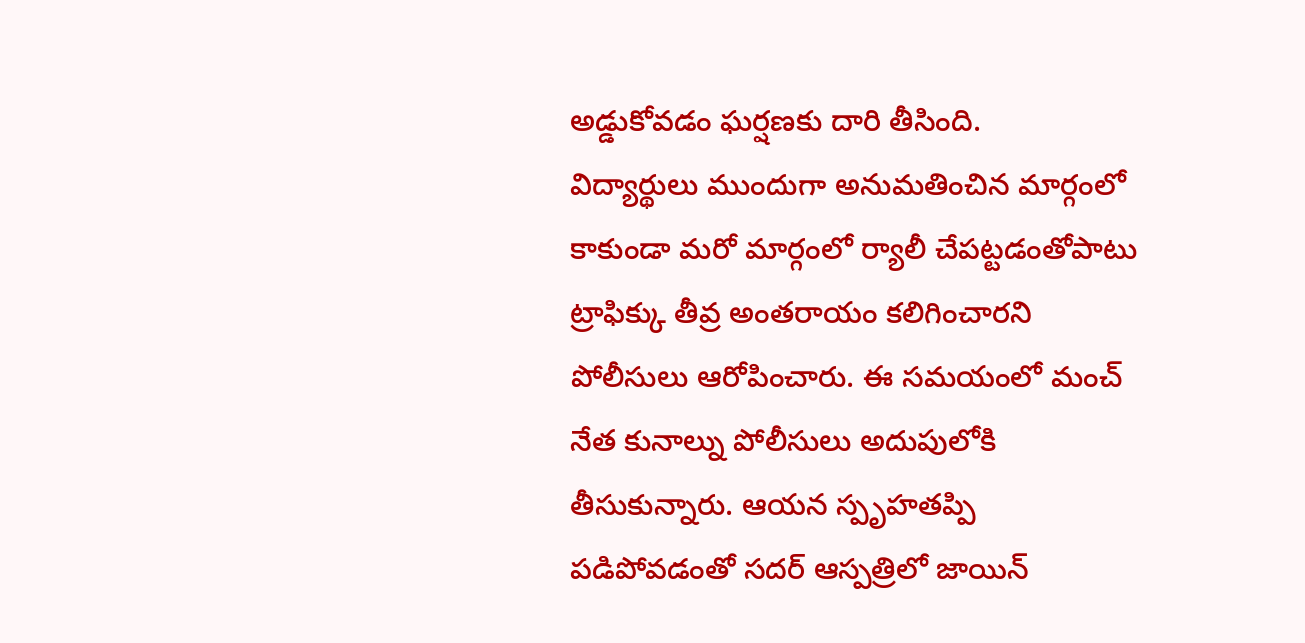అడ్డుకోవడం ఘర్షణకు దారి తీసింది.
విద్యార్థులు ముందుగా అనుమతించిన మార్గంలో కాకుండా మరో మార్గంలో ర్యాలీ చేపట్టడంతోపాటు ట్రాఫిక్కు తీవ్ర అంతరాయం కలిగించారని పోలీసులు ఆరోపించారు. ఈ సమయంలో మంచ్ నేత కునాల్ను పోలీసులు అదుపులోకి తీసుకున్నారు. ఆయన స్పృహతప్పి పడిపోవడంతో సదర్ ఆస్పత్రిలో జాయిన్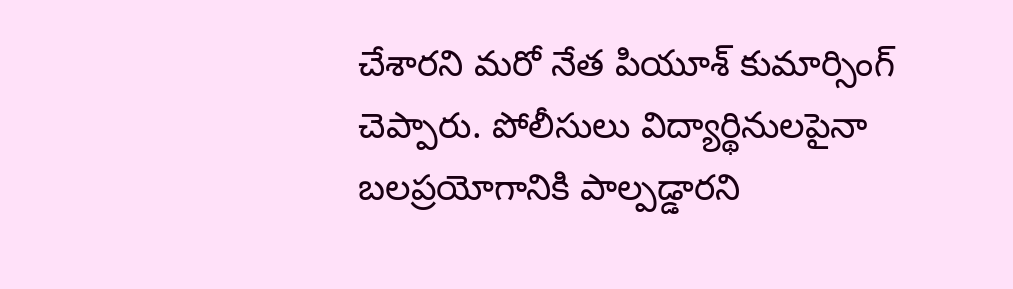చేశారని మరో నేత పియూశ్ కుమార్సింగ్ చెప్పారు. పోలీసులు విద్యార్థినులపైనా బలప్రయోగానికి పాల్పడ్డారని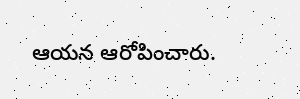ఆయన ఆరోపించారు.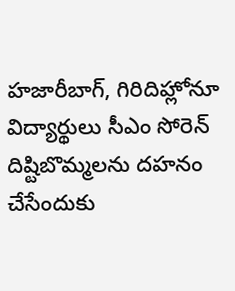హజారీబాగ్, గిరిదిహ్లోనూ విద్యార్థులు సీఎం సోరెన్ దిష్టిబొమ్మలను దహనం చేసేందుకు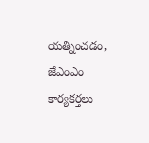యత్నించడం, జేఎంఎం కార్యకర్తలు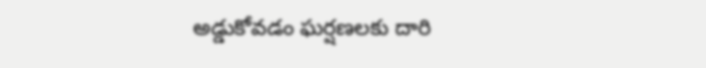అడ్డుకోవడం ఘర్షణలకు దారి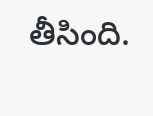తీసింది.